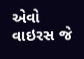એવો વાઇરસ જે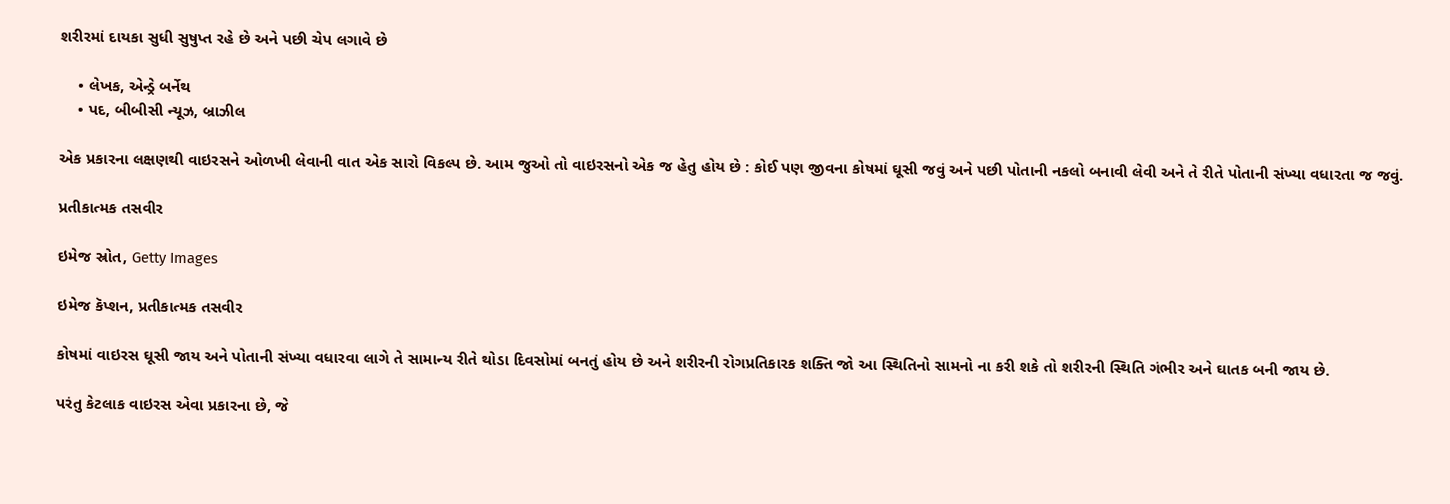શરીરમાં દાયકા સુધી સુષુપ્ત રહે છે અને પછી ચેપ લગાવે છે

    • લેખક, એન્ડ્રે બર્નેથ
    • પદ, બીબીસી ન્યૂઝ, બ્રાઝીલ

એક પ્રકારના લક્ષણથી વાઇરસને ઓળખી લેવાની વાત એક સારો વિકલ્પ છે. આમ જુઓ તો વાઇરસનો એક જ હેતુ હોય છે : કોઈ પણ જીવના કોષમાં ઘૂસી જવું અને પછી પોતાની નકલો બનાવી લેવી અને તે રીતે પોતાની સંખ્યા વધારતા જ જવું.

પ્રતીકાત્મક તસવીર

ઇમેજ સ્રોત, Getty Images

ઇમેજ કૅપ્શન, પ્રતીકાત્મક તસવીર

કોષમાં વાઇરસ ઘૂસી જાય અને પોતાની સંખ્યા વધારવા લાગે તે સામાન્ય રીતે થોડા દિવસોમાં બનતું હોય છે અને શરીરની રોગપ્રતિકારક શક્તિ જો આ સ્થિતિનો સામનો ના કરી શકે તો શરીરની સ્થિતિ ગંભીર અને ઘાતક બની જાય છે.

પરંતુ કેટલાક વાઇરસ એવા પ્રકારના છે, જે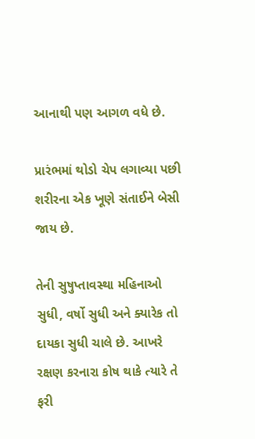આનાથી પણ આગળ વધે છે.

પ્રારંભમાં થોડો ચેપ લગાવ્યા પછી શરીરના એક ખૂણે સંતાઈને બેસી જાય છે.

તેની સુષુપ્તાવસ્થા મહિનાઓ સુધી, વર્ષો સુધી અને ક્યારેક તો દાયકા સુધી ચાલે છે. આખરે રક્ષણ કરનારા કોષ થાકે ત્યારે તે ફરી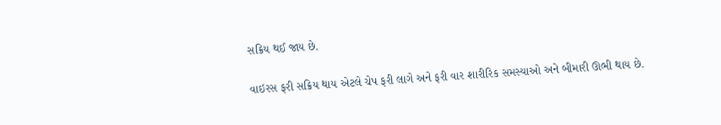સક્રિય થઈ જાય છે.

વાઇરસ ફરી સક્રિય થાય એટલે ચેપ ફરી લાગે અને ફરી વાર શારીરિક સમસ્યાઓ અને બીમારી ઊભી થાય છે.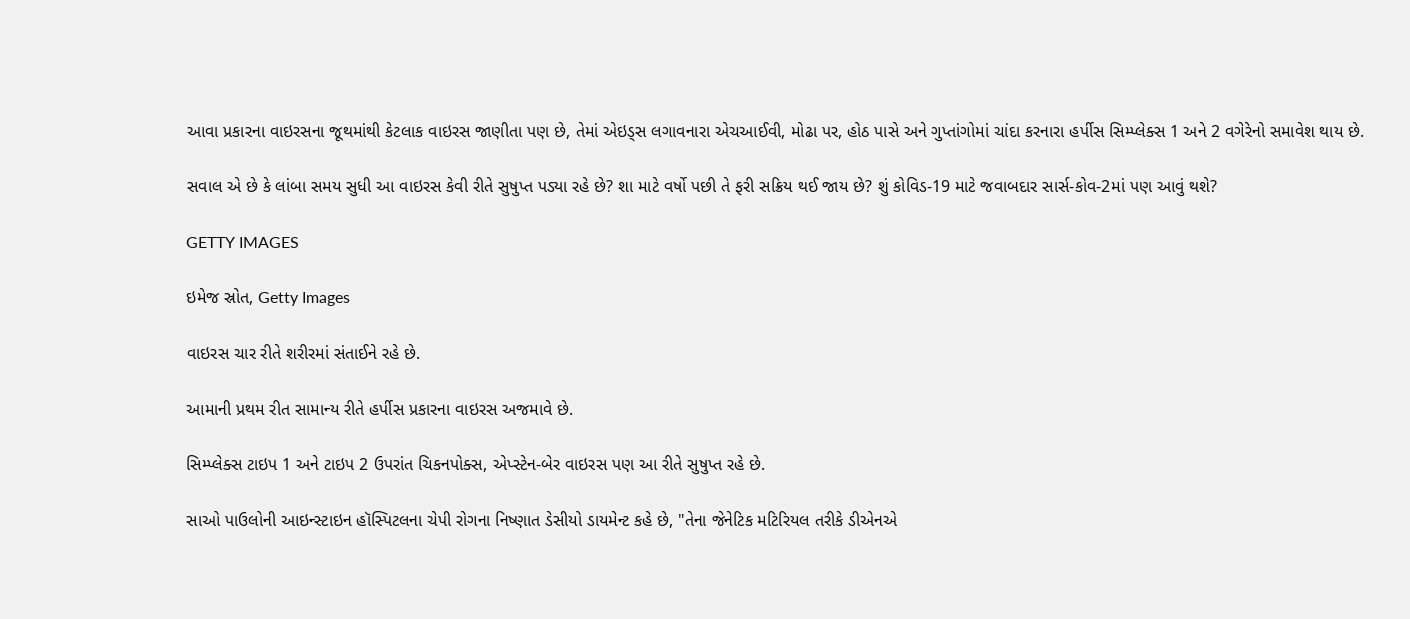આવા પ્રકારના વાઇરસના જૂથમાંથી કેટલાક વાઇરસ જાણીતા પણ છે, તેમાં એઇડ્સ લગાવનારા એચઆઈવી, મોઢા પર, હોઠ પાસે અને ગુપ્તાંગોમાં ચાંદા કરનારા હર્પીસ સિમ્પ્લેક્સ 1 અને 2 વગેરેનો સમાવેશ થાય છે.

સવાલ એ છે કે લાંબા સમય સુધી આ વાઇરસ કેવી રીતે સુષુપ્ત પડ્યા રહે છે? શા માટે વર્ષો પછી તે ફરી સક્રિય થઈ જાય છે? શું કોવિડ-19 માટે જવાબદાર સાર્સ-કોવ-2માં પણ આવું થશે?

GETTY IMAGES

ઇમેજ સ્રોત, Getty Images

વાઇરસ ચાર રીતે શરીરમાં સંતાઈને રહે છે.

આમાની પ્રથમ રીત સામાન્ય રીતે હર્પીસ પ્રકારના વાઇરસ અજમાવે છે.

સિમ્પ્લેક્સ ટાઇપ 1 અને ટાઇપ 2 ઉપરાંત ચિકનપોક્સ, એપ્સ્ટેન-બેર વાઇરસ પણ આ રીતે સુષુપ્ત રહે છે.

સાઓ પાઉલોની આઇન્સ્ટાઇન હૉસ્પિટલના ચેપી રોગના નિષ્ણાત ડેસીયો ડાયમેન્ટ કહે છે, "તેના જેનેટિક મટિરિયલ તરીકે ડીએનએ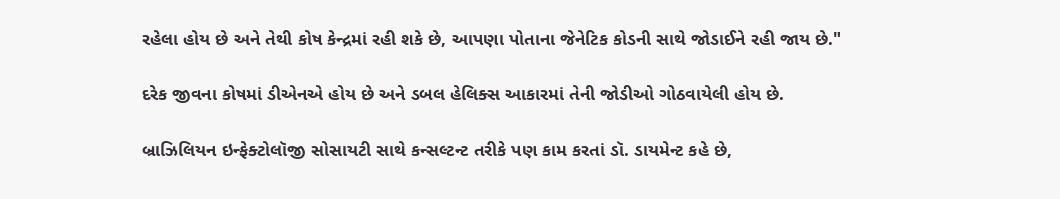રહેલા હોય છે અને તેથી કોષ કેન્દ્રમાં રહી શકે છે, આપણા પોતાના જેનેટિક કોડની સાથે જોડાઈને રહી જાય છે."

દરેક જીવના કોષમાં ડીએનએ હોય છે અને ડબલ હેલિક્સ આકારમાં તેની જોડીઓ ગોઠવાયેલી હોય છે.

બ્રાઝિલિયન ઇન્ફેક્ટોલૉજી સોસાયટી સાથે કન્સલ્ટન્ટ તરીકે પણ કામ કરતાં ડૉ. ડાયમેન્ટ કહે છે,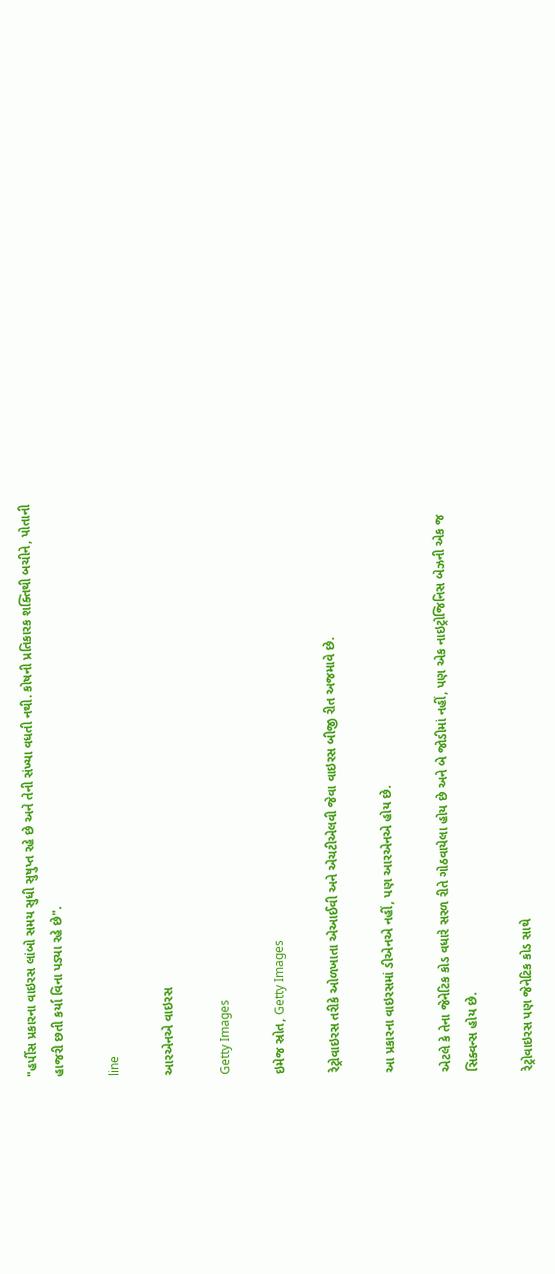"હર્પીસ પ્રકારના વાઇરસ લાંબો સમય સુધી સુષુપ્ત રહે છે અને તેની સંખ્યા વધતી નથી. કોષની પ્રતિકારક શક્તિથી બચીને, પોતાની હાજરી છતી કર્યા વિના પડ્યા રહે છે".

line

આરએનએ વાઇરસ

Getty Images

ઇમેજ સ્રોત, Getty Images

રેટ્રોવાઇરસ તરીકે ઓળખાતા એઆઈવી અને એચટીએલવી જેવા વાઇરસ બીજી રીત અજમાવે છે.

આ પ્રકારના વાઇરસમાં ડીએનએ નહીં, પણ આરએનએ હોય છે.

એટલે કે તેના જેનેટિક કોડ વધારે સરળ રીતે ગોઠવાયેલા હોય છે અને બે જોડીમાં નહીં, પણ એક નાઇટ્રોજિનિસ બેઝની એક જ સિક્વન્સ હોય છે.

રેટ્રોવાઇરસ પણ જેનેટિક કોડ સાથે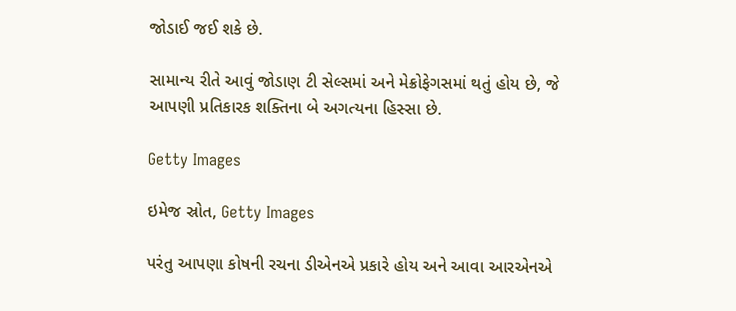જોડાઈ જઈ શકે છે.

સામાન્ય રીતે આવું જોડાણ ટી સેલ્સમાં અને મેક્રોફેગસમાં થતું હોય છે, જે આપણી પ્રતિકારક શક્તિના બે અગત્યના હિસ્સા છે.

Getty Images

ઇમેજ સ્રોત, Getty Images

પરંતુ આપણા કોષની રચના ડીએનએ પ્રકારે હોય અને આવા આરએનએ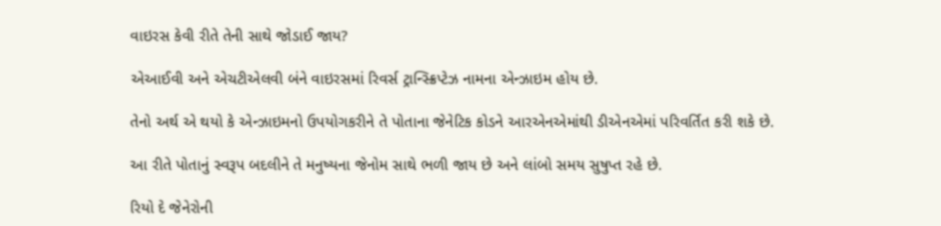વાઇરસ કેવી રીતે તેની સાથે જોડાઈ જાય?

એઆઈવી અને એચટીએલવી બંને વાઇરસમાં રિવર્સ ટ્રાન્સ્ક્રિપ્ટેઝ નામના એન્ઝાઇમ હોય છે.

તેનો અર્થ એ થયો કે એન્ઝાઇમનો ઉપયોગકરીને તે પોતાના જેનેટિક કોડને આરએનએમાંથી ડીએનએમાં પરિવર્તિત કરી શકે છે.

આ રીતે પોતાનું સ્વરૂપ બદલીને તે મનુષ્યના જેનોમ સાથે ભળી જાય છે અને લાંબો સમય સુષુપ્ત રહે છે.

રિયો દે જેનેરોની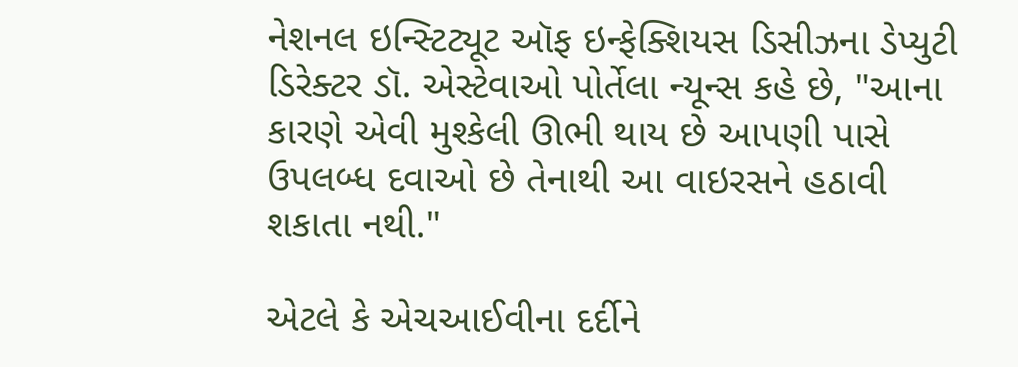નેશનલ ઇન્સ્ટિટ્યૂટ ઑફ ઇન્ફેક્શિયસ ડિસીઝના ડેપ્યુટી ડિરેક્ટર ડૉ. એસ્ટેવાઓ પોર્તેલા ન્યૂન્સ કહે છે, "આના કારણે એવી મુશ્કેલી ઊભી થાય છે આપણી પાસે ઉપલબ્ધ દવાઓ છે તેનાથી આ વાઇરસને હઠાવી શકાતા નથી."

એટલે કે એચઆઈવીના દર્દીને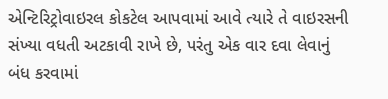એન્ટિરિટ્રોવાઇરલ કોકટેલ આપવામાં આવે ત્યારે તે વાઇરસની સંખ્યા વધતી અટકાવી રાખે છે, પરંતુ એક વાર દવા લેવાનું બંધ કરવામાં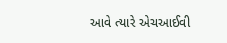આવે ત્યારે એચઆઈવી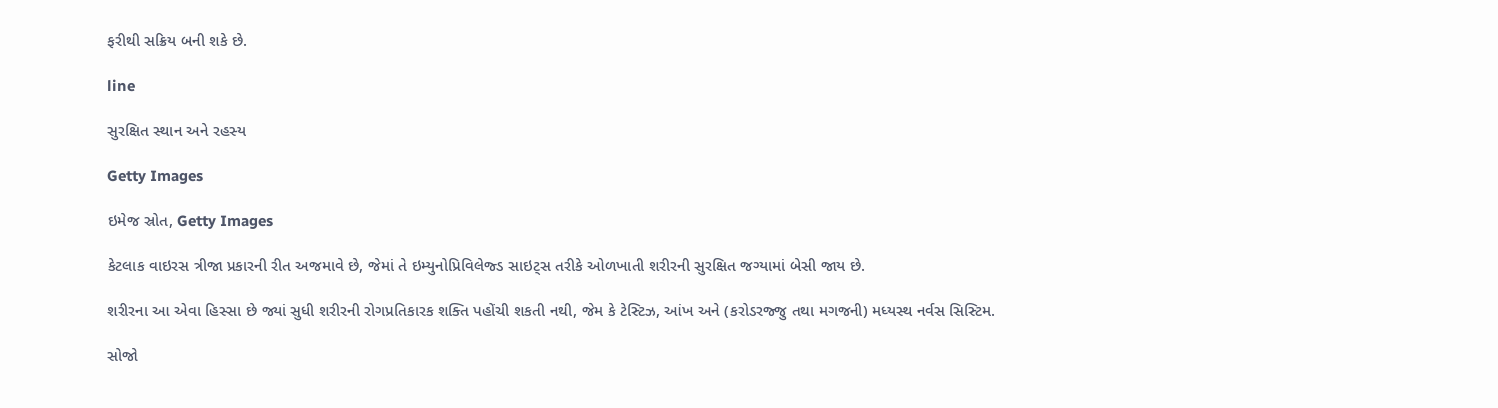ફરીથી સક્રિય બની શકે છે.

line

સુરક્ષિત સ્થાન અને રહસ્ય

Getty Images

ઇમેજ સ્રોત, Getty Images

કેટલાક વાઇરસ ત્રીજા પ્રકારની રીત અજમાવે છે, જેમાં તે ઇમ્યુનોપ્રિવિલેજ્ડ સાઇટ્સ તરીકે ઓળખાતી શરીરની સુરક્ષિત જગ્યામાં બેસી જાય છે.

શરીરના આ એવા હિસ્સા છે જ્યાં સુધી શરીરની રોગપ્રતિકારક શક્તિ પહોંચી શકતી નથી, જેમ કે ટેસ્ટિઝ, આંખ અને (કરોડરજ્જુ તથા મગજની) મધ્યસ્થ નર્વસ સિસ્ટિમ.

સોજો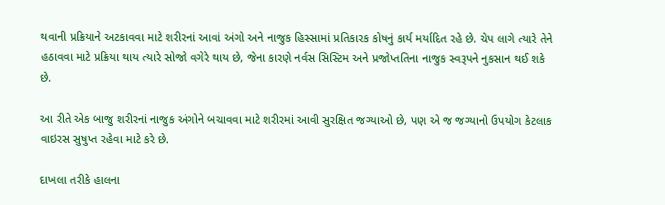થવાની પ્રક્રિયાને અટકાવવા માટે શરીરનાં આવાં અંગો અને નાજુક હિસ્સામાં પ્રતિકારક કોષનું કાર્ય મર્યાદિત રહે છે. ચેપ લાગે ત્યારે તેને હઠાવવા માટે પ્રક્રિયા થાય ત્યારે સોજો વગેરે થાય છે, જેના કારણે નર્વસ સિસ્ટિમ અને પ્રજોપ્તતિના નાજુક સ્વરૂપને નુકસાન થઈ શકે છે.

આ રીતે એક બાજુ શરીરનાં નાજુક અંગોને બચાવવા માટે શરીરમાં આવી સુરક્ષિત જગ્યાઓ છે, પણ એ જ જગ્યાનો ઉપયોગ કેટલાક વાઇરસ સુષુપ્ત રહેવા માટે કરે છે.

દાખલા તરીકે હાલના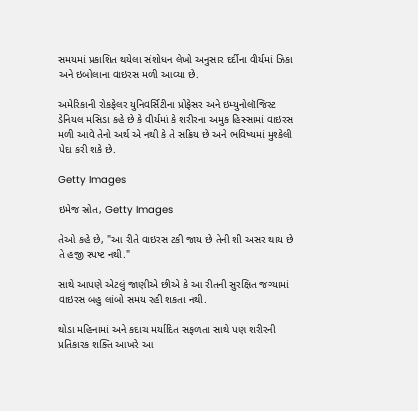સમયમાં પ્રકાશિત થયેલા સંશોધન લેખો અનુસાર દર્દીના વીર્યમાં ઝિકા અને ઇબોલાના વાઇરસ મળી આવ્યા છે.

અમેરિકાની રોકફેલર યુનિવર્સિટીના પ્રોફેસર અને ઇમ્યુનોલૉજિસ્ટ ડેનિયલ મસિડા કહે છે કે વીર્યમાં કે શરીરના અમુક હિસ્સામાં વાઇરસ મળી આવે તેનો અર્થ એ નથી કે તે સક્રિય છે અને ભવિષ્યમાં મુશ્કેલી પેદા કરી શકે છે.

Getty Images

ઇમેજ સ્રોત, Getty Images

તેઓ કહે છે, "આ રીતે વાઇરસ ટકી જાય છે તેની શી અસર થાય છે તે હજી સ્પષ્ટ નથી."

સાથે આપણે એટલું જાણીએ છીએ કે આ રીતની સુરક્ષિત જગ્યામાં વાઇરસ બહુ લાંબો સમય રહી શકતા નથી.

થોડા મહિનામાં અને કદાચ મર્યાદિત સફળતા સાથે પણ શરીરની પ્રતિકારક શક્તિ આખરે આ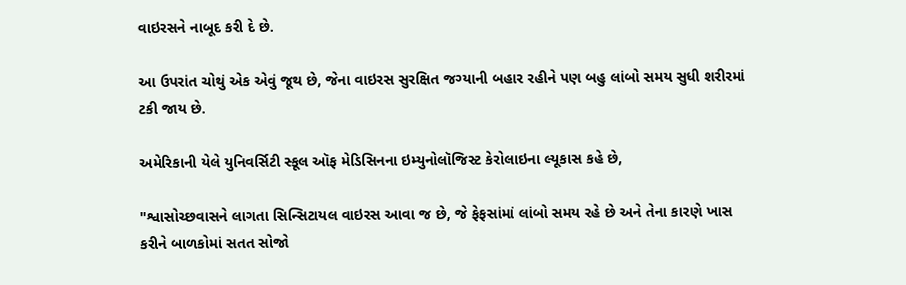વાઇરસને નાબૂદ કરી દે છે.

આ ઉપરાંત ચોથું એક એવું જૂથ છે, જેના વાઇરસ સુરક્ષિત જગ્યાની બહાર રહીને પણ બહુ લાંબો સમય સુધી શરીરમાં ટકી જાય છે.

અમેરિકાની યેલે યુનિવર્સિટી સ્કૂલ ઑફ મેડિસિનના ઇમ્યુનોલૉજિસ્ટ કેરોલાઇના લ્યૂકાસ કહે છે,

"શ્વાસોચ્છવાસને લાગતા સિન્સિટાયલ વાઇરસ આવા જ છે, જે ફેફસાંમાં લાંબો સમય રહે છે અને તેના કારણે ખાસ કરીને બાળકોમાં સતત સોજો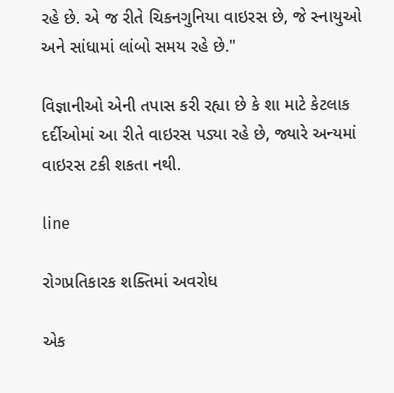રહે છે. એ જ રીતે ચિકનગુનિયા વાઇરસ છે, જે સ્નાયુઓ અને સાંધામાં લાંબો સમય રહે છે."

વિજ્ઞાનીઓ એની તપાસ કરી રહ્યા છે કે શા માટે કેટલાક દર્દીઓમાં આ રીતે વાઇરસ પડ્યા રહે છે, જ્યારે અન્યમાં વાઇરસ ટકી શકતા નથી.

line

રોગપ્રતિકારક શક્તિમાં અવરોધ

એક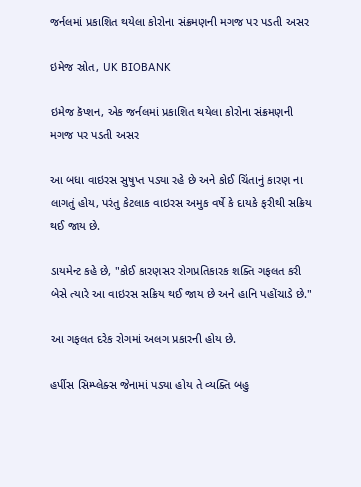જર્નલમાં પ્રકાશિત થયેલા કોરોના સંક્રમણની મગજ પર પડતી અસર

ઇમેજ સ્રોત, UK BIOBANK

ઇમેજ કૅપ્શન, એક જર્નલમાં પ્રકાશિત થયેલા કોરોના સંક્રમણની મગજ પર પડતી અસર

આ બધા વાઇરસ સુષુપ્ત પડ્યા રહે છે અને કોઈ ચિંતાનું કારણ ના લાગતું હોય, પરંતુ કેટલાક વાઇરસ અમુક વર્ષે કે દાયકે ફરીથી સક્રિય થઈ જાય છે.

ડાયમેન્ટ કહે છે, "કોઈ કારણસર રોગપ્રતિકારક શક્તિ ગફલત કરી બેસે ત્યારે આ વાઇરસ સક્રિય થઈ જાય છે અને હાનિ પહોંચાડે છે."

આ ગફલત દરેક રોગમાં અલગ પ્રકારની હોય છે.

હર્પીસ સિમ્પ્લેક્સ જેનામાં પડ્યા હોય તે વ્યક્તિ બહુ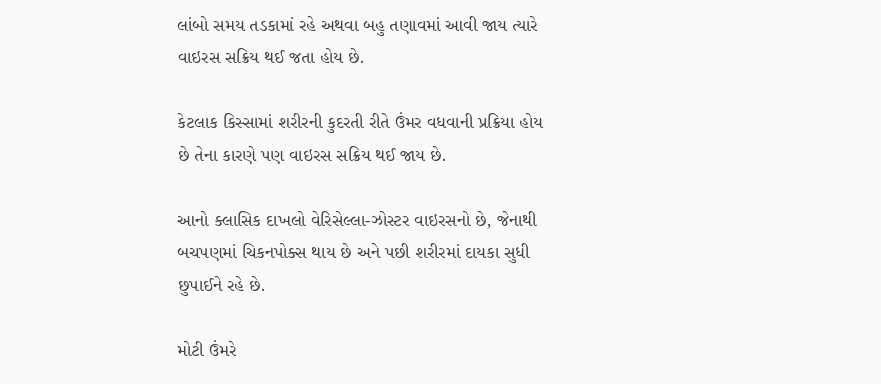લાંબો સમય તડકામાં રહે અથવા બહુ તણાવમાં આવી જાય ત્યારે વાઇરસ સક્રિય થઈ જતા હોય છે.

કેટલાક કિસ્સામાં શરીરની કુદરતી રીતે ઉંમર વધવાની પ્રક્રિયા હોય છે તેના કારણે પણ વાઇરસ સક્રિય થઈ જાય છે.

આનો ક્લાસિક દાખલો વેરિસેલ્લા-ઝોસ્ટર વાઇરસનો છે, જેનાથી બચપણમાં ચિકનપોક્સ થાય છે અને પછી શરીરમાં દાયકા સુધી છુપાઈને રહે છે.

મોટી ઉંમરે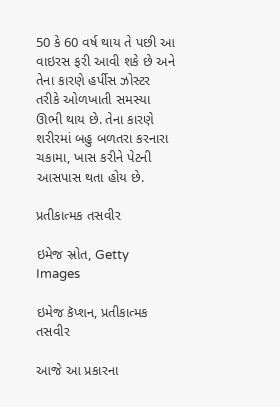50 કે 60 વર્ષ થાય તે પછી આ વાઇરસ ફરી આવી શકે છે અને તેના કારણે હર્પીસ ઝોસ્ટર તરીકે ઓળખાતી સમસ્યા ઊભી થાય છે. તેના કારણે શરીરમાં બહુ બળતરા કરનારા ચકામા, ખાસ કરીને પેટની આસપાસ થતા હોય છે.

પ્રતીકાત્મક તસવીર

ઇમેજ સ્રોત, Getty Images

ઇમેજ કૅપ્શન, પ્રતીકાત્મક તસવીર

આજે આ પ્રકારના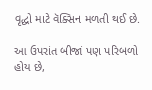વૃદ્ધો માટે વૅક્સિન મળતી થઈ છે.

આ ઉપરાંત બીજાં પણ પરિબળો હોય છે,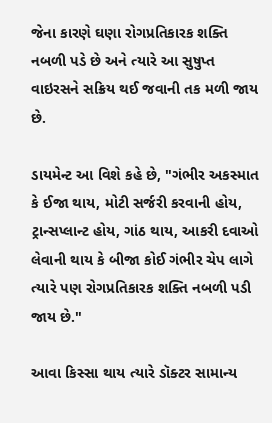જેના કારણે ઘણા રોગપ્રતિકારક શક્તિ નબળી પડે છે અને ત્યારે આ સુષુપ્ત વાઇરસને સક્રિય થઈ જવાની તક મળી જાય છે.

ડાયમેન્ટ આ વિશે કહે છે, "ગંભીર અકસ્માત કે ઈજા થાય, મોટી સર્જરી કરવાની હોય, ટ્રાન્સપ્લાન્ટ હોય, ગાંઠ થાય, આકરી દવાઓ લેવાની થાય કે બીજા કોઈ ગંભીર ચેપ લાગે ત્યારે પણ રોગપ્રતિકારક શક્તિ નબળી પડી જાય છે."

આવા કિસ્સા થાય ત્યારે ડૉક્ટર સામાન્ય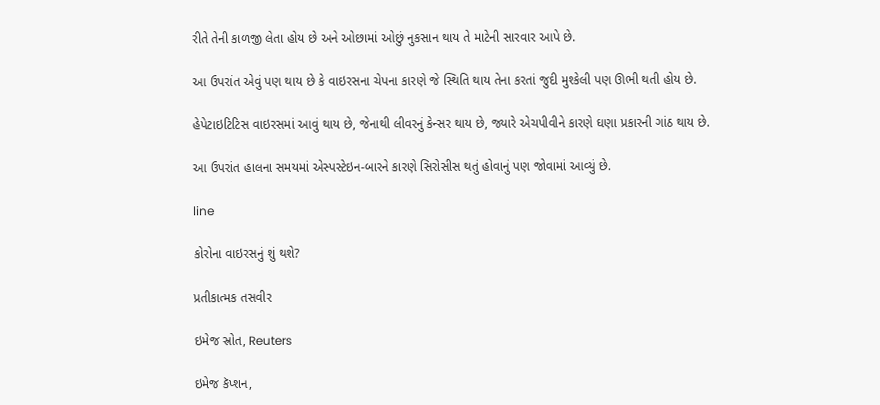રીતે તેની કાળજી લેતા હોય છે અને ઓછામાં ઓછું નુકસાન થાય તે માટેની સારવાર આપે છે.

આ ઉપરાંત એવું પણ થાય છે કે વાઇરસના ચેપના કારણે જે સ્થિતિ થાય તેના કરતાં જુદી મુશ્કેલી પણ ઊભી થતી હોય છે.

હેપેટાઇટિટિસ વાઇરસમાં આવું થાય છે, જેનાથી લીવરનું કેન્સર થાય છે, જ્યારે એચપીવીને કારણે ઘણા પ્રકારની ગાંઠ થાય છે.

આ ઉપરાંત હાલના સમયમાં એસ્પસ્ટેઇન-બારને કારણે સિરોસીસ થતું હોવાનું પણ જોવામાં આવ્યું છે.

line

કોરોના વાઇરસનું શું થશે?

પ્રતીકાત્મક તસવીર

ઇમેજ સ્રોત, Reuters

ઇમેજ કૅપ્શન,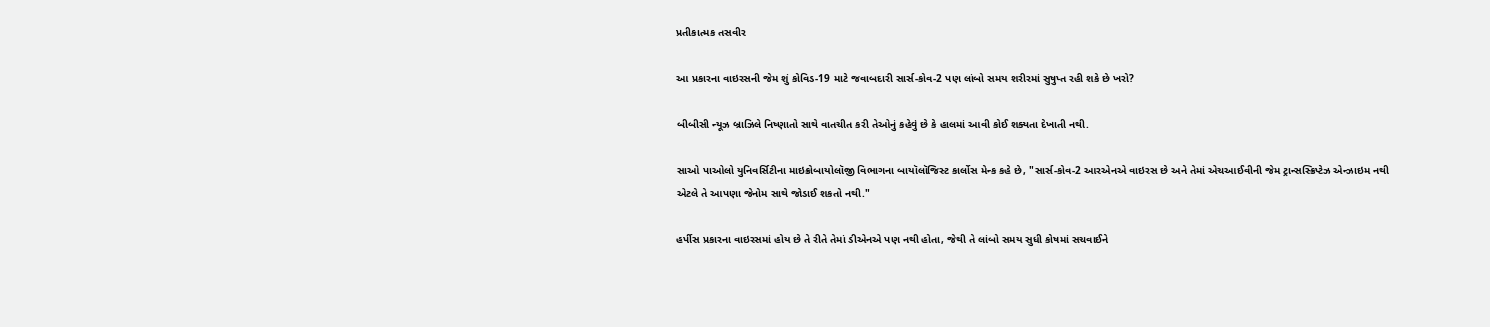પ્રતીકાત્મક તસવીર

આ પ્રકારના વાઇરસની જેમ શું કોવિડ-19 માટે જવાબદારી સાર્સ-કોવ-2 પણ લાંબો સમય શરીરમાં સુષુપ્ત રહી શકે છે ખરો?

બીબીસી ન્યૂઝ બ્રાઝિલે નિષ્ણાતો સાથે વાતચીત કરી તેઓનું કહેવું છે કે હાલમાં આવી કોઈ શક્યતા દેખાતી નથી.

સાઓ પાઓલો યુનિવર્સિટીના માઇક્રોબાયોલૉજી વિભાગના બાયૉલૉજિસ્ટ કાર્લોસ મેન્ક કહે છે, "સાર્સ-કોવ-2 આરએનએ વાઇરસ છે અને તેમાં એચઆઈવીની જેમ ટ્રાન્સસ્ક્રિપ્ટેઝ એન્ઝાઇમ નથી એટલે તે આપણા જેનોમ સાથે જોડાઈ શકતો નથી."

હર્પીસ પ્રકારના વાઇરસમાં હોય છે તે રીતે તેમાં ડીએનએ પણ નથી હોતા, જેથી તે લાંબો સમય સુધી કોષમાં સચવાઈને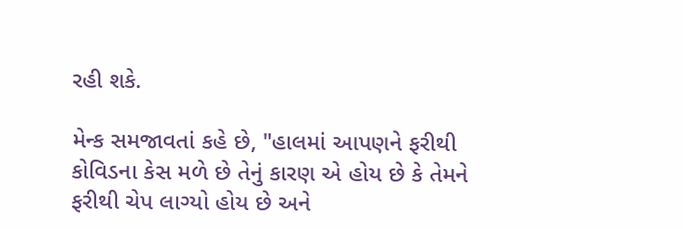રહી શકે.

મેન્ક સમજાવતાં કહે છે, "હાલમાં આપણને ફરીથી કોવિડના કેસ મળે છે તેનું કારણ એ હોય છે કે તેમને ફરીથી ચેપ લાગ્યો હોય છે અને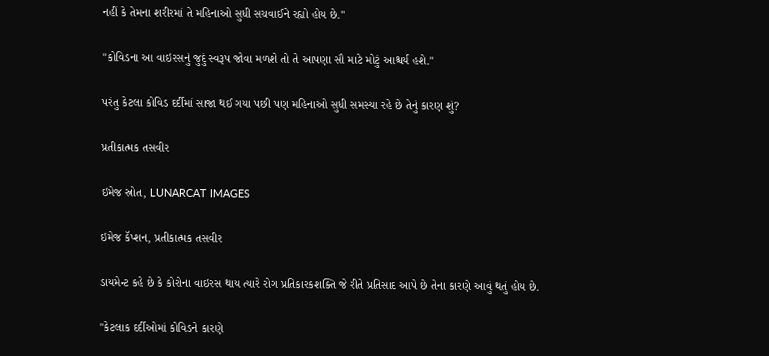નહીં કે તેમના શરીરમાં તે મહિનાઓ સુધી સચવાઈને રહ્યો હોય છે."

"કોવિડના આ વાઇરસનું જુદું સ્વરૂપ જોવા મળશે તો તે આપણા સૌ માટે મોટું આશ્ચર્ય હશે."

પરંતુ કેટલા કોવિડ દર્દીમાં સાજા થઈ ગયા પછી પણ મહિનાઓ સુધી સમસ્યા રહે છે તેનું કારણ શું?

પ્રતીકાત્મક તસવીર

ઇમેજ સ્રોત, LUNARCAT IMAGES

ઇમેજ કૅપ્શન, પ્રતીકાત્મક તસવીર

ડાયમેન્ટ કહે છે કે કોરોના વાઇરસ થાય ત્યારે રોગ પ્રતિકારકશક્તિ જે રીતે પ્રતિસાદ આપે છે તેના કારણે આવું થતું હોય છે.

"કેટલાક દર્દીઓમાં કોવિડને કારણે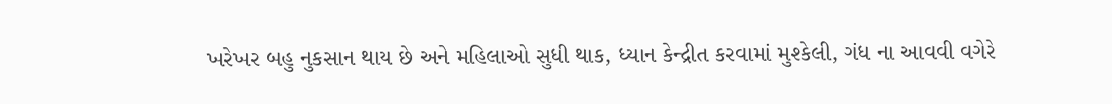ખરેખર બહુ નુકસાન થાય છે અને મહિલાઓ સુધી થાક, ધ્યાન કેન્દ્રીત કરવામાં મુશ્કેલી, ગંધ ના આવવી વગેરે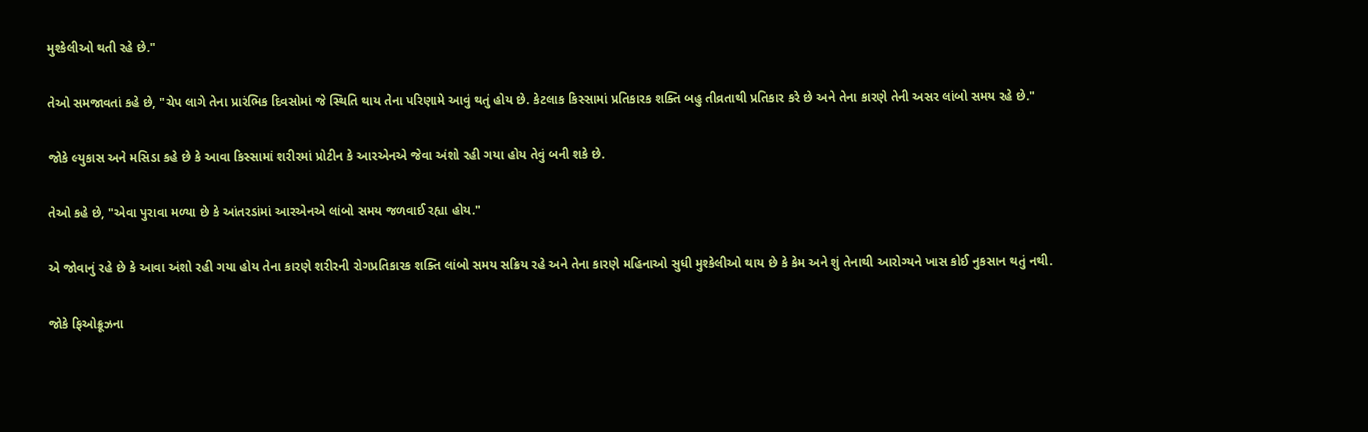મુશ્કેલીઓ થતી રહે છે."

તેઓ સમજાવતાં કહે છે, "ચેપ લાગે તેના પ્રારંભિક દિવસોમાં જે સ્થિતિ થાય તેના પરિણામે આવું થતું હોય છે. કેટલાક કિસ્સામાં પ્રતિકારક શક્તિ બહુ તીવ્રતાથી પ્રતિકાર કરે છે અને તેના કારણે તેની અસર લાંબો સમય રહે છે."

જોકે લ્યુકાસ અને મસિડા કહે છે કે આવા કિસ્સામાં શરીરમાં પ્રોટીન કે આરએનએ જેવા અંશો રહી ગયા હોય તેવું બની શકે છે.

તેઓ કહે છે, "એવા પુરાવા મળ્યા છે કે આંતરડાંમાં આરએનએ લાંબો સમય જળવાઈ રહ્યા હોય."

એ જોવાનું રહે છે કે આવા અંશો રહી ગયા હોય તેના કારણે શરીરની રોગપ્રતિકારક શક્તિ લાંબો સમય સક્રિય રહે અને તેના કારણે મહિનાઓ સુધી મુશ્કેલીઓ થાય છે કે કેમ અને શું તેનાથી આરોગ્યને ખાસ કોઈ નુકસાન થતું નથી.

જોકે ફિઓક્રૂઝના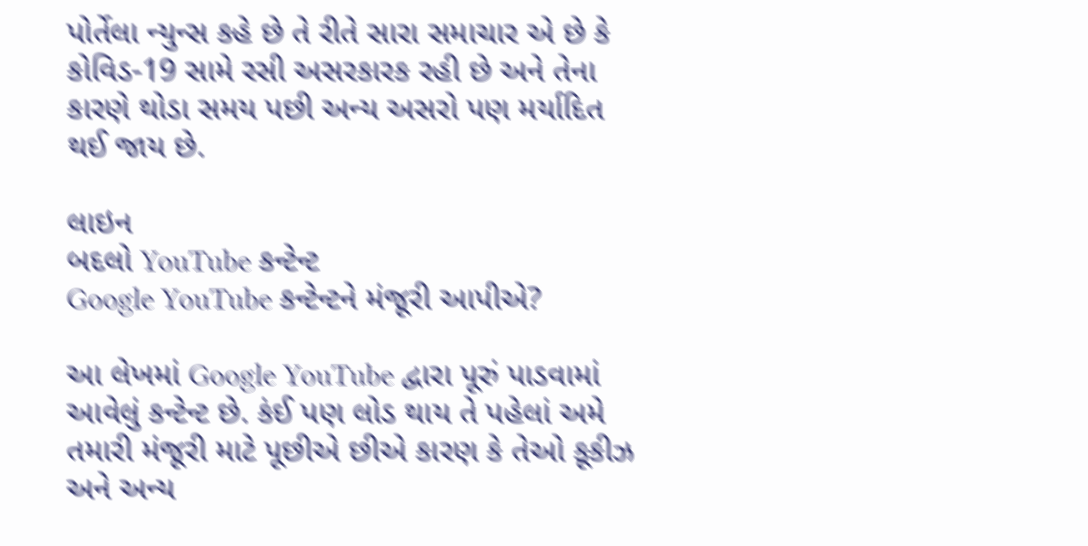પોર્તેલા ન્યુન્સ કહે છે તે રીતે સારા સમાચાર એ છે કે કોવિડ-19 સામે રસી અસરકારક રહી છે અને તેના કારણે થોડા સમય પછી અન્ય અસરો પણ મર્યાદિત થઈ જાય છે.

લાઇન
બદલો YouTube કન્ટેન્ટ
Google YouTube કન્ટેન્ટને મંજૂરી આપીએ?

આ લેખમાં Google YouTube દ્વારા પૂરું પાડવામાં આવેલું કન્ટેન્ટ છે. કંઈ પણ લોડ થાય તે પહેલાં અમે તમારી મંજૂરી માટે પૂછીએ છીએ કારણ કે તેઓ કૂકીઝ અને અન્ય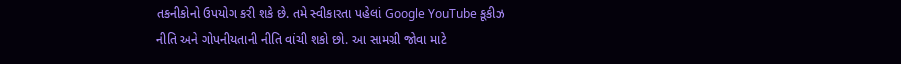તકનીકોનો ઉપયોગ કરી શકે છે. તમે સ્વીકારતા પહેલાં Google YouTube કૂકીઝ નીતિ અને ગોપનીયતાની નીતિ વાંચી શકો છો. આ સામગ્રી જોવા માટે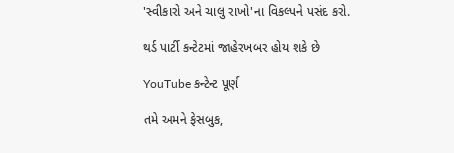'સ્વીકારો અને ચાલુ રાખો'ના વિકલ્પને પસંદ કરો.

થર્ડ પાર્ટી કન્ટેટમાં જાહેરખબર હોય શકે છે

YouTube કન્ટેન્ટ પૂર્ણ

તમે અમને ફેસબુક,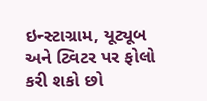ઇન્સ્ટાગ્રામ, યૂટ્યૂબ અને ટ્વિટર પર ફોલો કરી શકો છો